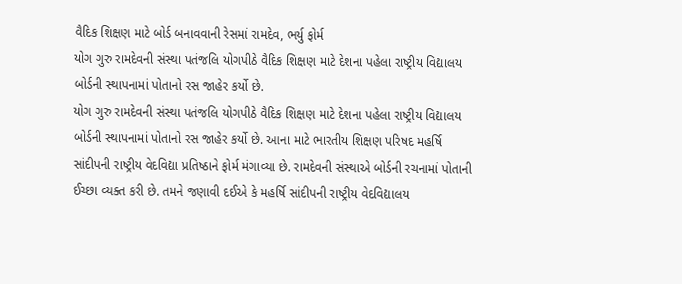વૈદિક શિક્ષણ માટે બોર્ડ બનાવવાની રેસમાં રામદેવ, ભર્યુ ફોર્મ
યોગ ગુરુ રામદેવની સંસ્થા પતંજલિ યોગપીઠે વૈદિક શિક્ષણ માટે દેશના પહેલા રાષ્ટ્રીય વિદ્યાલય બોર્ડની સ્થાપનામાં પોતાનો રસ જાહેર કર્યો છે.
યોગ ગુરુ રામદેવની સંસ્થા પતંજલિ યોગપીઠે વૈદિક શિક્ષણ માટે દેશના પહેલા રાષ્ટ્રીય વિદ્યાલય બોર્ડની સ્થાપનામાં પોતાનો રસ જાહેર કર્યો છે. આના માટે ભારતીય શિક્ષણ પરિષદ મહર્ષિ સાંદીપની રાષ્ટ્રીય વેદવિદ્યા પ્રતિષ્ઠાને ફોર્મ મંગાવ્યા છે. રામદેવની સંસ્થાએ બોર્ડની રચનામાં પોતાની ઈચ્છા વ્યક્ત કરી છે. તમને જણાવી દઈએ કે મહર્ષિ સાંદીપની રાષ્ટ્રીય વેદવિદ્યાલય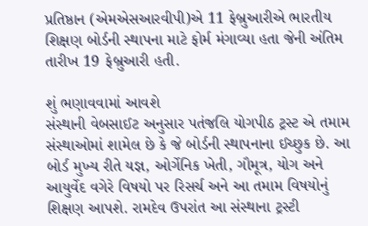પ્રતિષ્ઠાન (એમએસઆરવીપી)એ 11 ફેબ્રુઆરીએ ભારતીય શિક્ષણ બોર્ડની સ્થાપના માટે ફોર્મ મંગાવ્યા હતા જેની અંતિમ તારીખ 19 ફેબ્રુઆરી હતી.

શું ભણાવવામાં આવશે
સંસ્થાની વેબસાઈટ અનુસાર પતંજલિ યોગપીઠ ટ્રસ્ટ એ તમામ સંસ્થાઓમાં શામેલ છે કે જે બોર્ડની સ્થાપનાના ઈચ્છુક છે. આ બોર્ડ મુખ્ય રીતે યજ્ઞ, ઓર્ગેનિક ખેતી, ગૌમૂત્ર, યોગ અને આયુર્વેદ વગેરે વિષયો પર રિસર્ચ અને આ તમામ વિષયોનું શિક્ષણ આપશે. રામદેવ ઉપરાંત આ સંસ્થાના ટ્રસ્ટી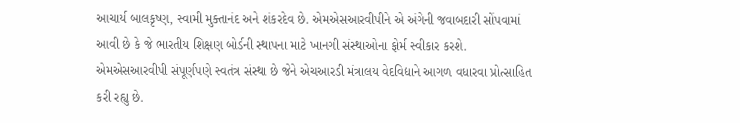આચાર્ય બાલકૃષ્ણ, સ્વામી મુક્તાનંદ અને શંકરદેવ છે. એમએસઆરવીપીને એ અંગેની જવાબદારી સોંપવામાં આવી છે કે જે ભારતીય શિક્ષણ બોર્ડની સ્થાપના માટે ખાનગી સંસ્થાઓના ફોર્મ સ્વીકાર કરશે. એમએસઆરવીપી સંપૂર્ણપણે સ્વતંત્ર સંસ્થા છે જેને એચઆરડી મંત્રાલય વેદવિદ્યાને આગળ વધારવા પ્રોત્સાહિત કરી રહ્યુ છે.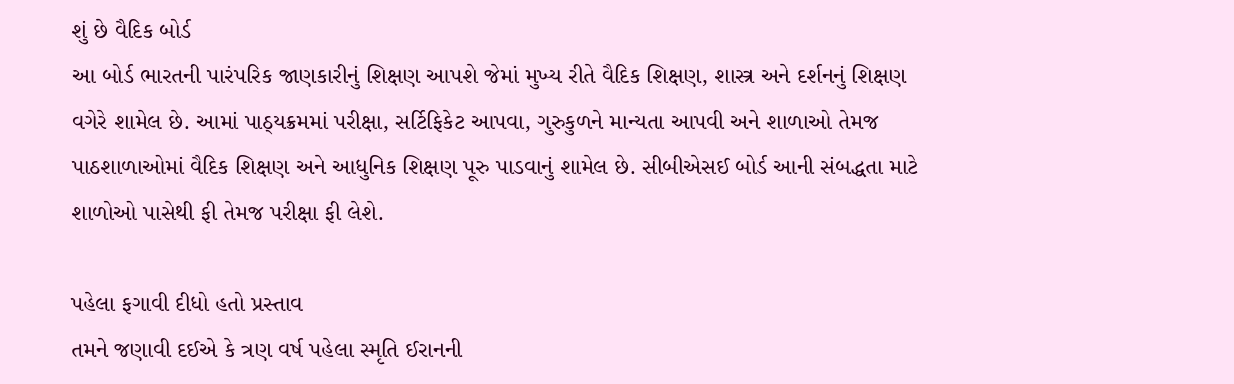શું છે વૈદિક બોર્ડ
આ બોર્ડ ભારતની પારંપરિક જાણકારીનું શિક્ષણ આપશે જેમાં મુખ્ય રીતે વૈદિક શિક્ષણ, શાસ્ત્ર અને દર્શનનું શિક્ષણ વગેરે શામેલ છે. આમાં પાઠ્યક્રમમાં પરીક્ષા, સર્ટિફિકેટ આપવા, ગુરુકુળને માન્યતા આપવી અને શાળાઓ તેમજ પાઠશાળાઓમાં વૈદિક શિક્ષણ અને આધુનિક શિક્ષણ પૂરુ પાડવાનું શામેલ છે. સીબીએસઈ બોર્ડ આની સંબદ્ધતા માટે શાળોઓ પાસેથી ફી તેમજ પરીક્ષા ફી લેશે.

પહેલા ફગાવી દીધો હતો પ્રસ્તાવ
તમને જણાવી દઈએ કે ત્રણ વર્ષ પહેલા સ્મૃતિ ઈરાનની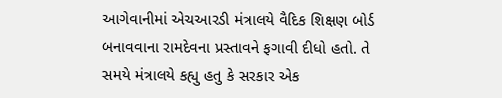આગેવાનીમાં એચઆરડી મંત્રાલયે વૈદિક શિક્ષણ બોર્ડ બનાવવાના રામદેવના પ્રસ્તાવને ફગાવી દીધો હતો. તે સમયે મંત્રાલયે કહ્યુ હતુ કે સરકાર એક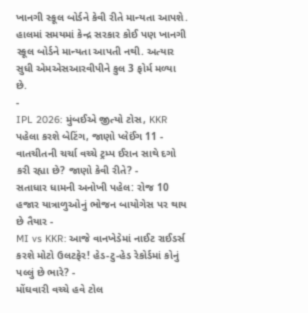ખાનગી સ્કૂલ બોર્ડને કેવી રીતે માન્યતા આપશે. હાલમાં સમયમાં કેન્દ્ર સરકાર કોઈ પણ ખાનગી સ્કૂલ બોર્ડને માન્યતા આપતી નથી. અત્યાર સુધી એમએસઆરવીપીને કુલ 3 ફોર્મ મળ્યા છે.
-
IPL 2026: મુંબઈએ જીત્યો ટોસ, KKR પહેલા કરશે બેટિંગ, જાણો પ્લેઈંગ 11 -
વાતચીતની ચર્ચા વચ્ચે ટ્રમ્પ ઈરાન સાથે દગો કરી રહ્યા છે? જાણો કેવી રીતે? -
સતાધાર ધામની અનોખી પહેલ: રોજ 10 હજાર યાત્રાળુઓનું ભોજન બાયોગેસ પર થાય છે તૈયાર -
MI vs KKR: આજે વાનખેડેમાં નાઈટ રાઈડર્સ કરશે મોટો ઉલટફેર! હેડ-ટુ-હેડ રેકોર્ડમાં કોનું પલ્લું છે ભારે? -
મોંઘવારી વચ્ચે હવે ટોલ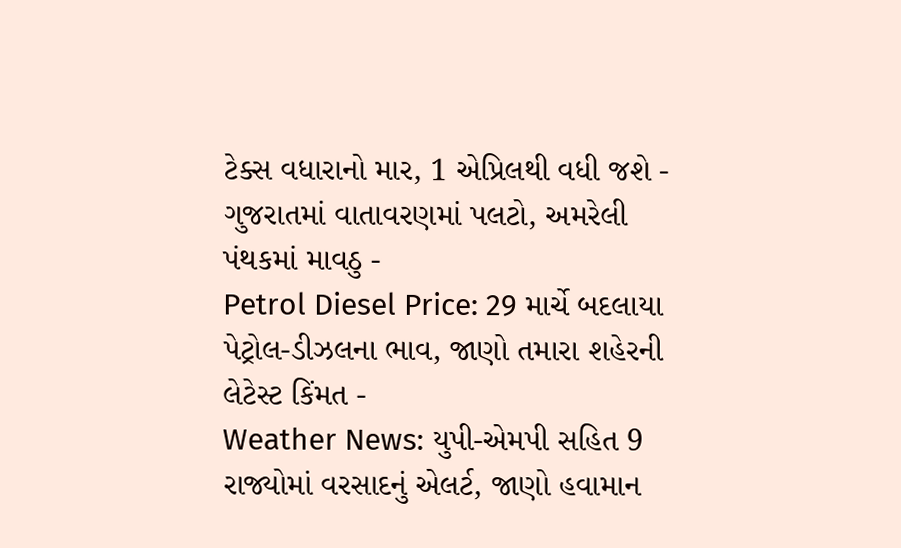ટેક્સ વધારાનો માર, 1 એપ્રિલથી વધી જશે -
ગુજરાતમાં વાતાવરણમાં પલટો, અમરેલી પંથકમાં માવઠુ -
Petrol Diesel Price: 29 માર્ચે બદલાયા પેટ્રોલ-ડીઝલના ભાવ, જાણો તમારા શહેરની લેટેસ્ટ કિંમત -
Weather News: યુપી-એમપી સહિત 9 રાજ્યોમાં વરસાદનું એલર્ટ, જાણો હવામાન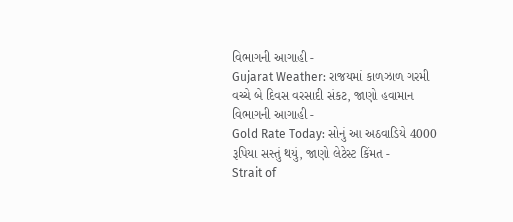વિભાગની આગાહી -
Gujarat Weather: રાજયમાં કાળઝાળ ગરમી વચ્ચે બે દિવસ વરસાદી સંકટ, જાણો હવામાન વિભાગની આગાહી -
Gold Rate Today: સોનું આ અઠવાડિયે 4000 રૂપિયા સસ્તું થયું, જાણો લેટેસ્ટ કિંમત -
Strait of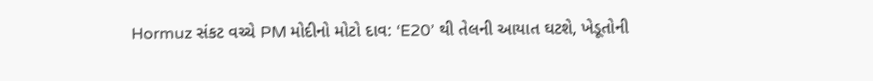Hormuz સંકટ વચ્ચે PM મોદીનો મોટો દાવ: ‘E20’ થી તેલની આયાત ઘટશે, ખેડૂતોની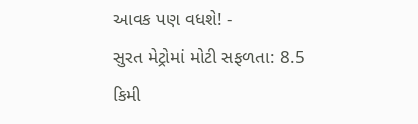આવક પણ વધશે! -
સુરત મેટ્રોમાં મોટી સફળતા: 8.5 કિમી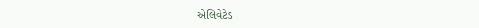એલિવેટેડ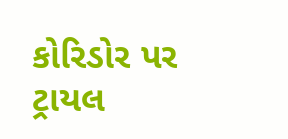કોરિડોર પર ટ્રાયલ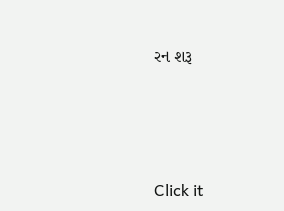રન શરૂ






Click it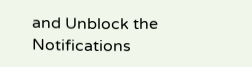and Unblock the Notifications